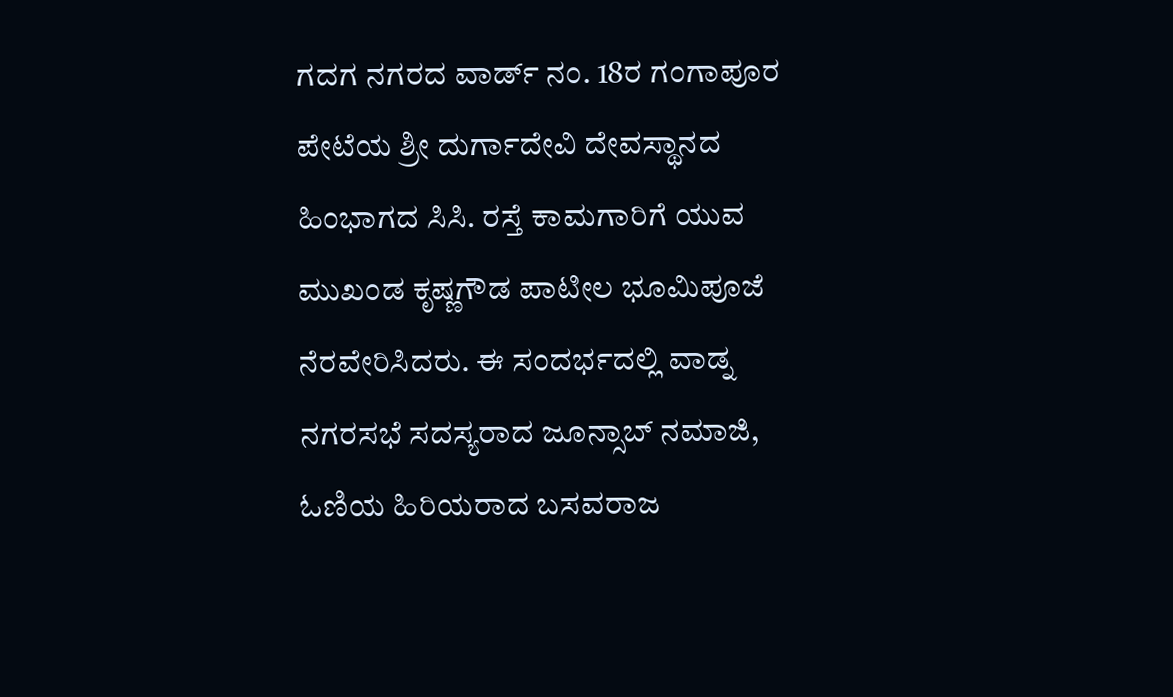ಗದಗ ನಗರದ ವಾರ್ಡ್ ನಂ. 18ರ ಗಂಗಾಪೂರ ಪೇಟೆಯ ಶ್ರೀ ದುರ್ಗಾದೇವಿ ದೇವಸ್ಥಾನದ ಹಿಂಭಾಗದ ಸಿಸಿ. ರಸ್ತೆ ಕಾಮಗಾರಿಗೆ ಯುವ ಮುಖಂಡ ಕೃಷ್ಣಗೌಡ ಪಾಟೀಲ ಭೂಮಿಪೂಜೆ ನೆರವೇರಿಸಿದರು. ಈ ಸಂದರ್ಭದಲ್ಲಿ ವಾಡ್ನ ನಗರಸಭೆ ಸದಸ್ಯರಾದ ಜೂನ್ಸಾಬ್ ನಮಾಜಿ, ಓಣಿಯ ಹಿರಿಯರಾದ ಬಸವರಾಜ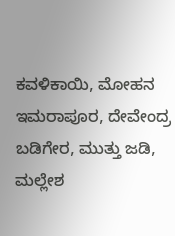ಕವಳಿಕಾಯಿ, ಮೋಹನ ಇಮರಾಪೂರ, ದೇವೇಂದ್ರ ಬಡಿಗೇರ, ಮುತ್ತು ಜಡಿ, ಮಲ್ಲೇಶ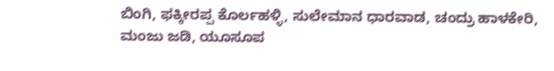ಬಿಂಗಿ, ಫಕ್ಕೀರಪ್ಪ ಕೊರ್ಲಹಳ್ಳಿ, ಸುಲೇಮಾನ ಧಾರವಾಡ, ಚಂದ್ರು ಹಾಳಕೇರಿ, ಮಂಜು ಜಡಿ, ಯೂಸೂಪ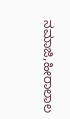ನಮಾಜಿ,ಹೀರಾಲಾಲ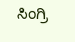ಸಿಂಗ್ರಿ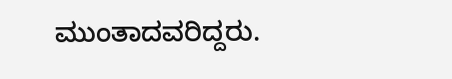ಮುಂತಾದವರಿದ್ದರು.